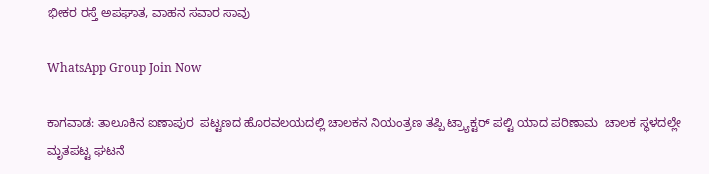ಭೀಕರ ರಸ್ತೆ ಅಪಘಾತ, ವಾಹನ ಸವಾರ ಸಾವು

WhatsApp Group Join Now

ಕಾಗವಾಡ: ತಾಲೂಕಿನ ಐಣಾಪುರ  ಪಟ್ಟಣದ ಹೊರವಲಯದಲ್ಲಿ ಚಾಲಕನ ನಿಯಂತ್ರಣ ತಪ್ಪಿ ಟ್ರ್ಯಾಕ್ಟರ್ ಪಲ್ಟಿ ಯಾದ ಪರಿಣಾಮ  ಚಾಲಕ ಸ್ಥಳದಲ್ಲೇ ಮೃತಪಟ್ಟ ಘಟನೆ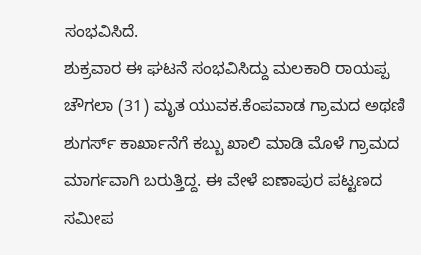ಸಂಭವಿಸಿದೆ.
ಶುಕ್ರವಾರ ಈ ಘಟನೆ ಸಂಭವಿಸಿದ್ದು‌ ಮಲಕಾರಿ ರಾಯಪ್ಪ ಚೌಗಲಾ (31) ಮೃತ ಯುವಕ.ಕೆಂಪವಾಡ ಗ್ರಾಮದ ಅಥಣಿ ಶುಗರ್ಸ್ ಕಾರ್ಖಾನೆಗೆ ಕಬ್ಬು ಖಾಲಿ ಮಾಡಿ ಮೊಳೆ ಗ್ರಾಮದ ಮಾರ್ಗವಾಗಿ‌ ಬರುತ್ತಿದ್ದ. ಈ ವೇಳೆ ಐಣಾಪುರ ಪಟ್ಟಣದ ಸಮೀಪ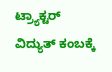ಟ್ರ್ಯಾಕ್ಟರ್ ವಿದ್ಯುತ್ ಕಂಬಕ್ಕೆ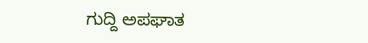ಗುದ್ದಿ ಅಪಘಾತ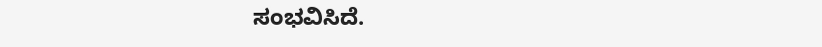ಸಂಭವಿಸಿದೆ.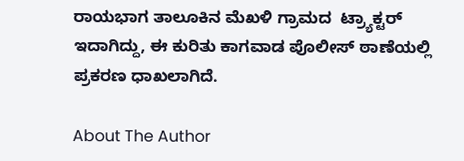ರಾಯಭಾಗ ತಾಲೂಕಿನ ಮೆಖಳಿ ಗ್ರಾಮದ  ಟ್ರ್ಯಾಕ್ಟರ್ ಇದಾಗಿದ್ದು, ಈ ಕುರಿತು ಕಾಗವಾಡ ಪೊಲೀಸ್ ಠಾಣೆಯಲ್ಲಿ ಪ್ರಕರಣ ಧಾಖಲಾಗಿದೆ.

About The Author